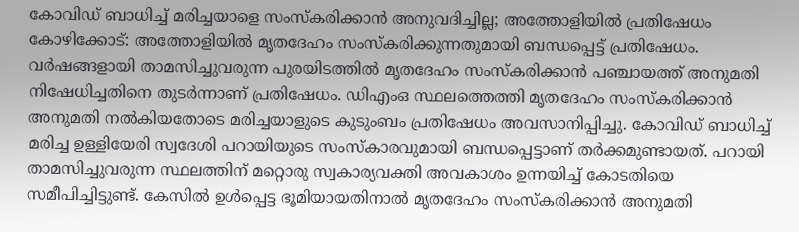കോവിഡ് ബാധിച്ച് മരിച്ചയാളെ സംസ്കരിക്കാൻ അനുവദിച്ചില്ല; അത്തോളിയിൽ പ്രതിഷേധം
കോഴിക്കോട്: അത്തോളിയിൽ മൃതദേഹം സംസ്കരിക്കുന്നതുമായി ബന്ധപ്പെട്ട് പ്രതിഷേധം. വർഷങ്ങളായി താമസിച്ചുവരുന്ന പുരയിടത്തിൽ മൃതദേഹം സംസ്കരിക്കാൻ പഞ്ചായത്ത് അനുമതി നിഷേധിച്ചതിനെ തുടർന്നാണ് പ്രതിഷേധം. ഡിഎംഒ സ്ഥലത്തെത്തി മൃതദേഹം സംസ്കരിക്കാൻ അനുമതി നൽകിയതോടെ മരിച്ചയാളുടെ കുടുംബം പ്രതിഷേധം അവസാനിപ്പിച്ചു. കോവിഡ് ബാധിച്ച് മരിച്ച ഉള്ളിയേരി സ്വദേശി പറായിയുടെ സംസ്കാരവുമായി ബന്ധപ്പെട്ടാണ് തർക്കമുണ്ടായത്. പറായി താമസിച്ചുവരുന്ന സ്ഥലത്തിന് മറ്റൊരു സ്വകാര്യവക്തി അവകാശം ഉന്നയിച്ച് കോടതിയെ സമീപിച്ചിട്ടുണ്ട്. കേസിൽ ഉൾപ്പെട്ട ഭൂമിയായതിനാൽ മൃതദേഹം സംസ്കരിക്കാൻ അനുമതി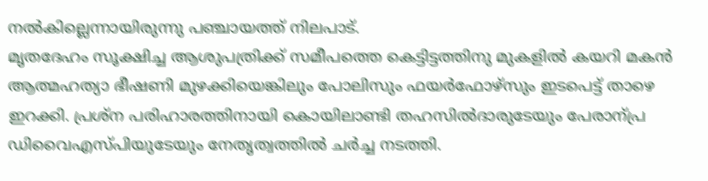നൽകില്ലെന്നായിരുന്നു പഞ്ചായത്ത് നിലപാട്.
മൃതദേഹം സൂക്ഷിച്ച ആശുപത്രിക്ക് സമീപത്തെ കെട്ടിട്ടത്തിനു മുകളിൽ കയറി മകൻ ആത്മഹത്യാ ഭീഷണി മുഴക്കിയെങ്കിലും പോലിസും ഫയർഫോഴ്സും ഇടപെട്ട് താഴെ ഇറക്കി. പ്രശ്ന പരിഹാരത്തിനായി കൊയിലാണ്ടി തഹസിൽദാരുടേയും പേരാന്പ്ര ഡിവൈഎസ്പിയുടേയും നേതൃത്വത്തിൽ ചർച്ച നടത്തി.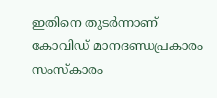ഇതിനെ തുടർന്നാണ് കോവിഡ് മാനദണ്ഡപ്രകാരം സംസ്കാരം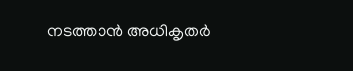നടത്താൻ അധികൃതർ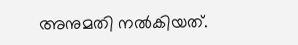അനുമതി നൽകിയത്.